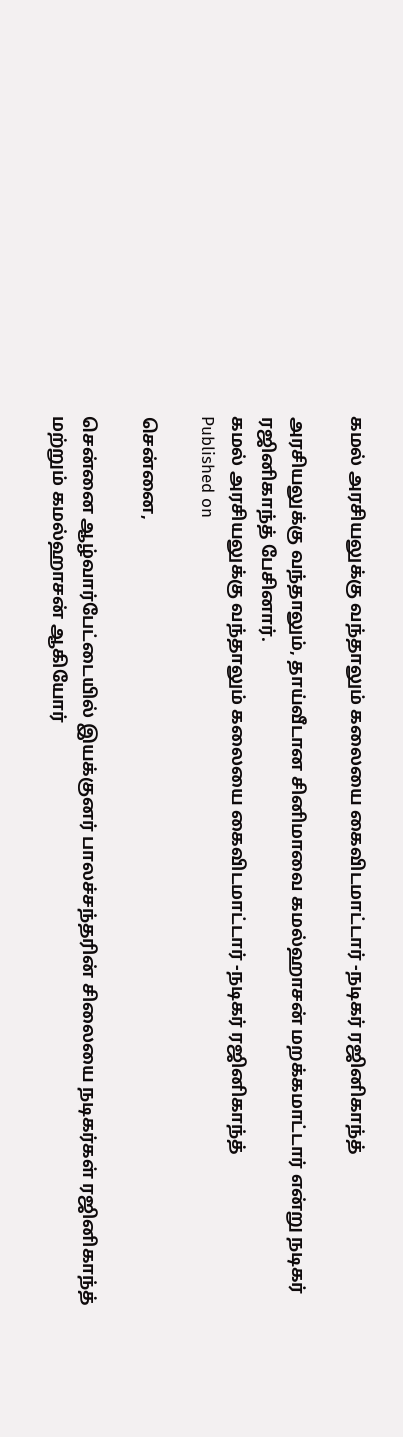கமல் அரசியலுக்கு வந்தாலும் கலையை கைவிடமாட்டார் -நடிகர் ரஜினிகாந்த்

அரசியலுக்கு வந்தாலும், தாய்வீடான சினிமாவை கமல்ஹாசன் மறக்கமாட்டார் என்று நடிகர் ரஜினிகாந்த் பேசினார்.
கமல் அரசியலுக்கு வந்தாலும் கலையை கைவிடமாட்டார் -நடிகர் ரஜினிகாந்த்
Published on

சென்னை,

சென்னை ஆழ்வார்பேட்டையில் இயக்குனர் பாலச்சந்தரின் சிலையை நடிகர்கள் ரஜினிகாந்த் மற்றும் கமல்ஹாசன் ஆகியோர்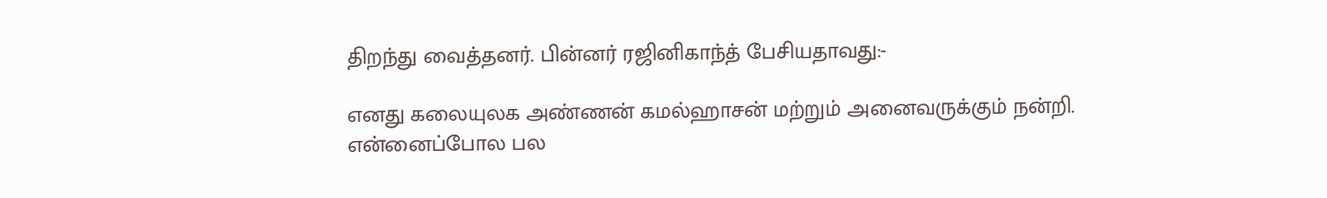திறந்து வைத்தனர். பின்னர் ரஜினிகாந்த் பேசியதாவது:-

எனது கலையுலக அண்ணன் கமல்ஹாசன் மற்றும் அனைவருக்கும் நன்றி. என்னைப்போல பல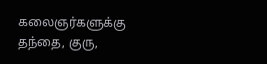கலைஞர்களுக்கு தந்தை, குரு,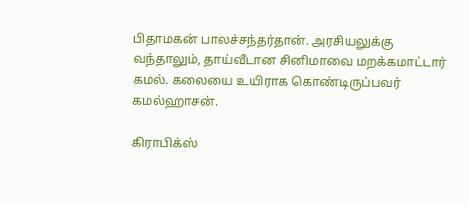பிதாமகன் பாலச்சந்தர்தான். அரசியலுக்கு வந்தாலும், தாய்வீடான சினிமாவை மறக்கமாட்டார் கமல். கலையை உயிராக கொண்டிருப்பவர் கமல்ஹாசன்.

கிராபிக்ஸ்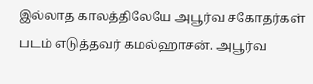இல்லாத காலத்திலேயே அபூர்வ சகோதர்கள் படம் எடுத்தவர் கமல்ஹாசன். அபூர்வ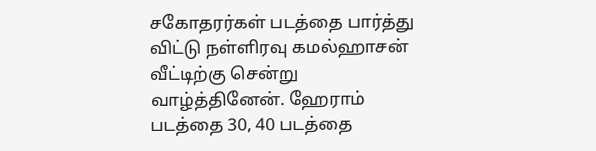சகோதரர்கள் படத்தை பார்த்து விட்டு நள்ளிரவு கமல்ஹாசன் வீட்டிற்கு சென்று வாழ்த்தினேன். ஹேராம் படத்தை 30, 40 படத்தை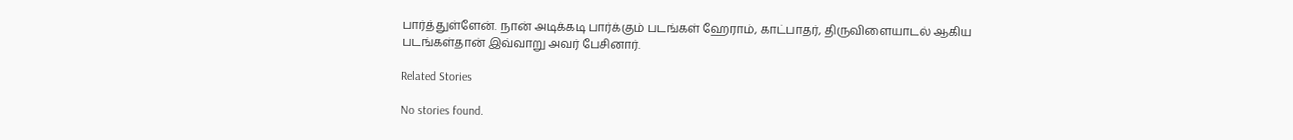பார்த்துள்ளேன். நான் அடிக்கடி பார்க்கும் படங்கள் ஹேராம், காட்பாதர், திருவிளையாடல் ஆகிய படங்கள்தான் இவ்வாறு அவர் பேசினார்.

Related Stories

No stories found.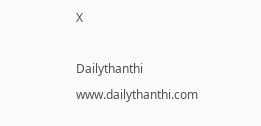X

Dailythanthi
www.dailythanthi.com